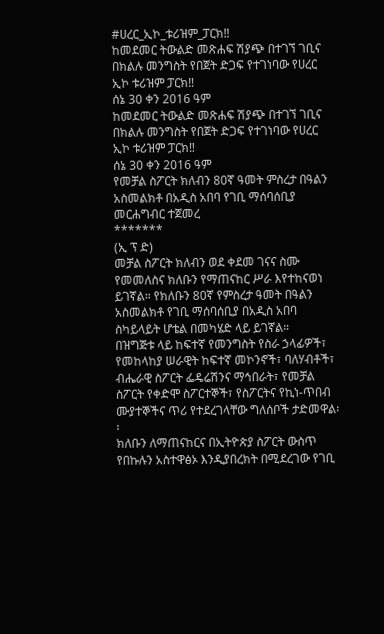#ሀረር_ኢኮ_ቱሪዝም_ፓርክ‼
ከመደመር ትውልድ መጽሐፍ ሽያጭ በተገኘ ገቢና በክልሉ መንግስት የበጀት ድጋፍ የተገነባው የሀረር ኢኮ ቱሪዝም ፓርክ‼
ሰኔ 30 ቀን 2016 ዓም
ከመደመር ትውልድ መጽሐፍ ሽያጭ በተገኘ ገቢና በክልሉ መንግስት የበጀት ድጋፍ የተገነባው የሀረር ኢኮ ቱሪዝም ፓርክ‼
ሰኔ 30 ቀን 2016 ዓም
የመቻል ስፖርት ክለብን 80ኛ ዓመት ምስረታ በዓልን አስመልክቶ በአዲስ አበባ የገቢ ማሰባሰቢያ መርሐግብር ተጀመረ
*******
(ኢ ፕ ድ)
መቻል ስፖርት ክለብን ወደ ቀደመ ገናና ስሙ የመመለስና ክለቡን የማጠናከር ሥራ እየተከናወነ ይገኛል። የክለቡን 80ኛ የምስረታ ዓመት በዓልን አስመልክቶ የገቢ ማሰባሰቢያ በአዲስ አበባ ስካይላይት ሆቴል በመካሄድ ላይ ይገኛል።
በዝግጅቱ ላይ ከፍተኛ የመንግስት የስራ ኃላፊዎች፣ የመከላከያ ሠራዊት ከፍተኛ መኮንኖች፣ ባለሃብቶች፣ ብሔራዊ ስፖርት ፌዴሬሽንና ማኅበራት፣ የመቻል ስፖርት የቀድሞ ስፖርተኞች፣ የስፖርትና የኪነ-ጥበብ ሙያተኞችና ጥሪ የተደረገላቸው ግለሰቦች ታድመዋል፡፡
ክለቡን ለማጠናከርና በኢትዮጵያ ስፖርት ውስጥ የበኩሉን አስተዋፅኦ እንዲያበረክት በሚደረገው የገቢ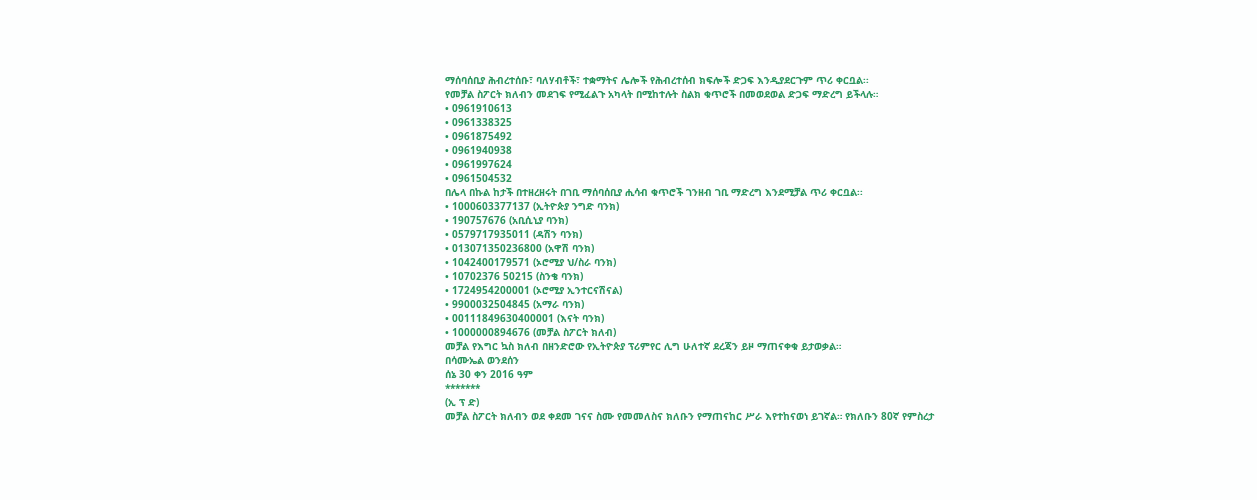ማሰባሰቢያ ሕብረተሰቡ፣ ባለሃብቶች፣ ተቋማትና ሌሎች የሕብረተሰብ ክፍሎች ድጋፍ እንዲያደርጉም ጥሪ ቀርቧል፡፡
የመቻል ስፖርት ክለብን መደገፍ የሚፈልጉ አካላት በሚከተሉት ስልክ ቁጥሮች በመወደወል ድጋፍ ማድረግ ይችላሉ።
• 0961910613
• 0961338325
• 0961875492
• 0961940938
• 0961997624
• 0961504532
በሌላ በኩል ከታች በተዘረዘሩት በገቢ ማሰባሰቢያ ሒሳብ ቁጥሮች ገንዘብ ገቢ ማድረግ እንደሚቻል ጥሪ ቀርቧል፡፡
• 1000603377137 (ኢትዮጵያ ንግድ ባንክ)
• 190757676 (አቢሲኒያ ባንክ)
• 0579717935011 (ዳሽን ባንክ)
• 013071350236800 (አዋሽ ባንክ)
• 1042400179571 (ኦሮሚያ ህ/ስራ ባንክ)
• 10702376 50215 (ስንቄ ባንክ)
• 1724954200001 (ኦሮሚያ ኢንተርናሽናል)
• 9900032504845 (አማራ ባንክ)
• 00111849630400001 (እናት ባንክ)
• 1000000894676 (መቻል ስፖርት ክለብ)
መቻል የእግር ኳስ ክለብ በዘንድሮው የኢትዮጵያ ፕሪምየር ሊግ ሁለተኛ ደረጃን ይዞ ማጠናቀቁ ይታወቃል።
በሳሙኤል ወንደሰን
ሰኔ 30 ቀን 2016 ዓም
*******
(ኢ ፕ ድ)
መቻል ስፖርት ክለብን ወደ ቀደመ ገናና ስሙ የመመለስና ክለቡን የማጠናከር ሥራ እየተከናወነ ይገኛል። የክለቡን 80ኛ የምስረታ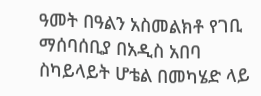ዓመት በዓልን አስመልክቶ የገቢ ማሰባሰቢያ በአዲስ አበባ ስካይላይት ሆቴል በመካሄድ ላይ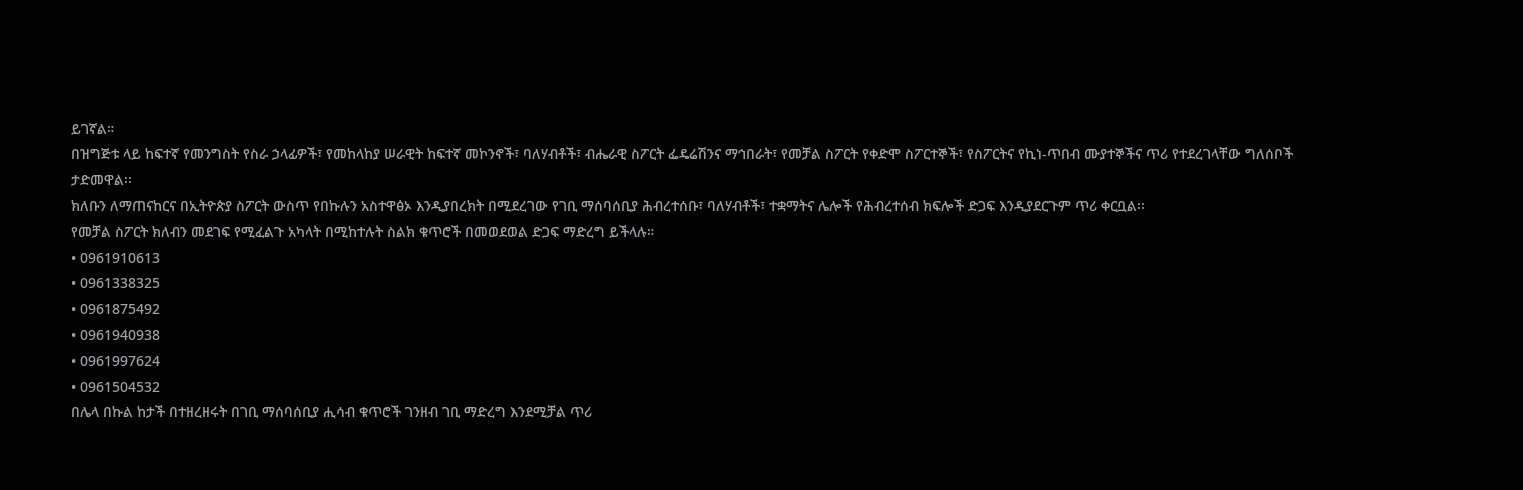ይገኛል።
በዝግጅቱ ላይ ከፍተኛ የመንግስት የስራ ኃላፊዎች፣ የመከላከያ ሠራዊት ከፍተኛ መኮንኖች፣ ባለሃብቶች፣ ብሔራዊ ስፖርት ፌዴሬሽንና ማኅበራት፣ የመቻል ስፖርት የቀድሞ ስፖርተኞች፣ የስፖርትና የኪነ-ጥበብ ሙያተኞችና ጥሪ የተደረገላቸው ግለሰቦች ታድመዋል፡፡
ክለቡን ለማጠናከርና በኢትዮጵያ ስፖርት ውስጥ የበኩሉን አስተዋፅኦ እንዲያበረክት በሚደረገው የገቢ ማሰባሰቢያ ሕብረተሰቡ፣ ባለሃብቶች፣ ተቋማትና ሌሎች የሕብረተሰብ ክፍሎች ድጋፍ እንዲያደርጉም ጥሪ ቀርቧል፡፡
የመቻል ስፖርት ክለብን መደገፍ የሚፈልጉ አካላት በሚከተሉት ስልክ ቁጥሮች በመወደወል ድጋፍ ማድረግ ይችላሉ።
• 0961910613
• 0961338325
• 0961875492
• 0961940938
• 0961997624
• 0961504532
በሌላ በኩል ከታች በተዘረዘሩት በገቢ ማሰባሰቢያ ሒሳብ ቁጥሮች ገንዘብ ገቢ ማድረግ እንደሚቻል ጥሪ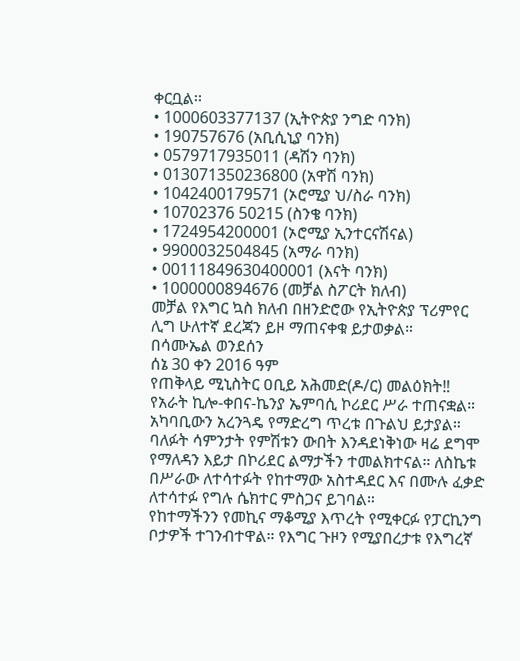ቀርቧል፡፡
• 1000603377137 (ኢትዮጵያ ንግድ ባንክ)
• 190757676 (አቢሲኒያ ባንክ)
• 0579717935011 (ዳሽን ባንክ)
• 013071350236800 (አዋሽ ባንክ)
• 1042400179571 (ኦሮሚያ ህ/ስራ ባንክ)
• 10702376 50215 (ስንቄ ባንክ)
• 1724954200001 (ኦሮሚያ ኢንተርናሽናል)
• 9900032504845 (አማራ ባንክ)
• 00111849630400001 (እናት ባንክ)
• 1000000894676 (መቻል ስፖርት ክለብ)
መቻል የእግር ኳስ ክለብ በዘንድሮው የኢትዮጵያ ፕሪምየር ሊግ ሁለተኛ ደረጃን ይዞ ማጠናቀቁ ይታወቃል።
በሳሙኤል ወንደሰን
ሰኔ 30 ቀን 2016 ዓም
የጠቅላይ ሚኒስትር ዐቢይ አሕመድ(ዶ/ር) መልዕክት‼
የአራት ኪሎ-ቀበና-ኬንያ ኤምባሲ ኮሪደር ሥራ ተጠናቋል። አካባቢውን አረንጓዴ የማድረግ ጥረቱ በጉልህ ይታያል። ባለፉት ሳምንታት የምሽቱን ውበት እንዳደነቅነው ዛሬ ደግሞ የማለዳን እይታ በኮሪደር ልማታችን ተመልክተናል። ለስኬቱ በሥራው ለተሳተፉት የከተማው አስተዳደር እና በሙሉ ፈቃድ ለተሳተፉ የግሉ ሴክተር ምስጋና ይገባል።
የከተማችንን የመኪና ማቆሚያ እጥረት የሚቀርፉ የፓርኪንግ ቦታዎች ተገንብተዋል። የእግር ጉዞን የሚያበረታቱ የእግረኛ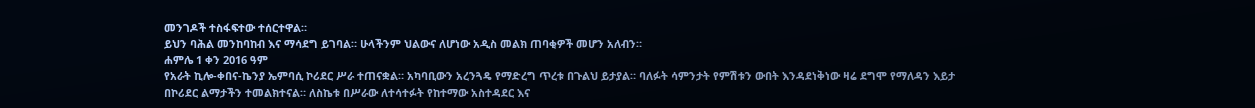መንገዶች ተስፋፍተው ተሰርተዋል።
ይህን ባሕል መንከባከብ እና ማሳደግ ይገባል። ሁላችንም ህልውና ለሆነው አዲስ መልክ ጠባቂዎች መሆን አለብን።
ሐምሌ 1 ቀን 2016 ዓም
የአራት ኪሎ-ቀበና-ኬንያ ኤምባሲ ኮሪደር ሥራ ተጠናቋል። አካባቢውን አረንጓዴ የማድረግ ጥረቱ በጉልህ ይታያል። ባለፉት ሳምንታት የምሽቱን ውበት እንዳደነቅነው ዛሬ ደግሞ የማለዳን እይታ በኮሪደር ልማታችን ተመልክተናል። ለስኬቱ በሥራው ለተሳተፉት የከተማው አስተዳደር እና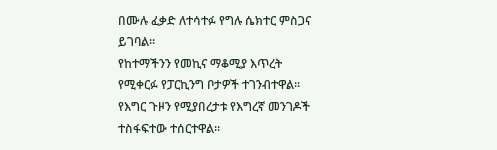በሙሉ ፈቃድ ለተሳተፉ የግሉ ሴክተር ምስጋና ይገባል።
የከተማችንን የመኪና ማቆሚያ እጥረት የሚቀርፉ የፓርኪንግ ቦታዎች ተገንብተዋል። የእግር ጉዞን የሚያበረታቱ የእግረኛ መንገዶች ተስፋፍተው ተሰርተዋል።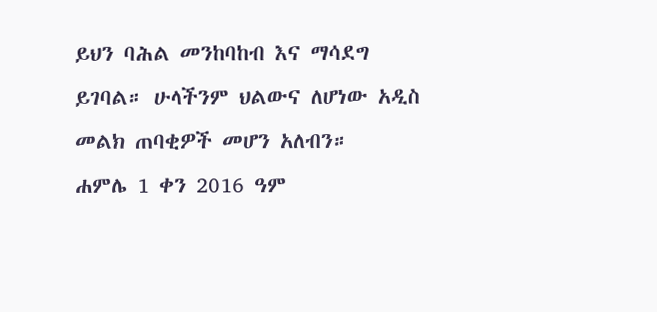ይህን ባሕል መንከባከብ እና ማሳደግ ይገባል። ሁላችንም ህልውና ለሆነው አዲስ መልክ ጠባቂዎች መሆን አለብን።
ሐምሌ 1 ቀን 2016 ዓም